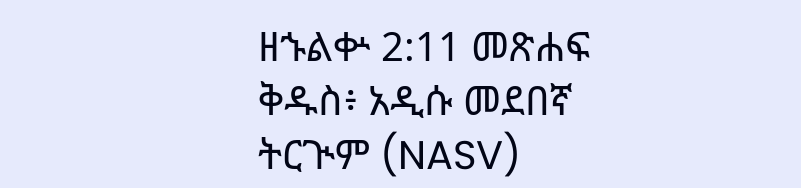ዘኁልቍ 2:11 መጽሐፍ ቅዱስ፥ አዲሱ መደበኛ ትርጒም (NASV)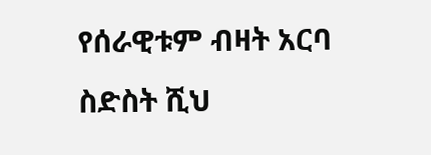የሰራዊቱም ብዛት አርባ ስድስት ሺህ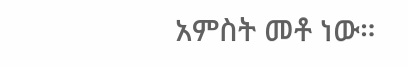አምስት መቶ ነው።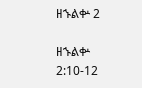ዘኁልቍ 2

ዘኁልቍ 2:10-12